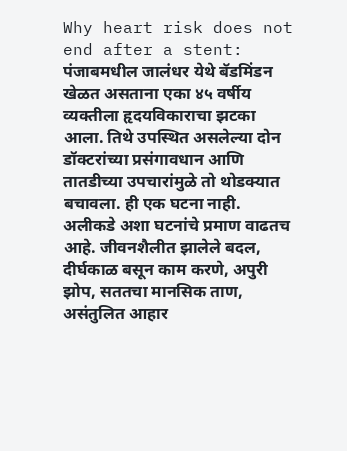Why heart risk does not end after a stent: पंजाबमधील जालंधर येथे बॅडमिंडन खेळत असताना एका ४५ वर्षीय व्यक्तीला हृदयविकाराचा झटका आला. तिथे उपस्थित असलेल्या दोन डॉक्टरांच्या प्रसंगावधान आणि तातडीच्या उपचारांमुळे तो थोडक्यात बचावला. ही एक घटना नाही. अलीकडे अशा घटनांचे प्रमाण वाढतच आहे. जीवनशैलीत झालेले बदल, दीर्घकाळ बसून काम करणे, अपुरी झोप, सततचा मानसिक ताण, असंतुलित आहार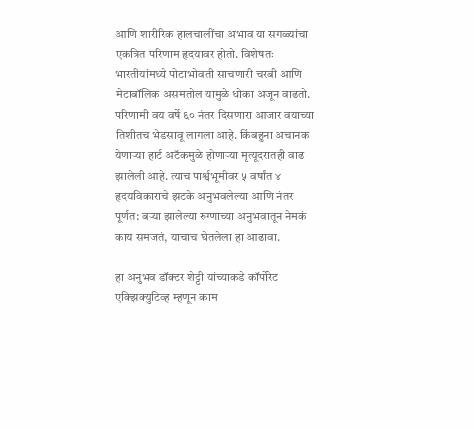आणि शारीरिक हालचालींचा अभाव या सगळ्यांचा एकत्रित परिणाम हृदयावर होतो. विशेषतः भारतीयांमध्ये पोटाभोवती साचणारी चरबी आणि मेटाबॉलिक असमतोल यामुळे धोका अजून वाढतो. परिणामी वय वर्षे ६० नंतर दिसणारा आजार वयाच्या तिशीतच भेडसावू लागला आहे. किंबहुना अचानक येणार्‍या हार्ट अटॅकमुळे होणार्‍या मृत्यूदरातही वाढ झालेली आहे. त्याच पार्श्वभूमीवर ५ वर्षांत ४ हृदयविकाराचे झटके अनुभवलेल्या आणि नंतर पूर्णत: बर्‍या झालेल्या रुग्णाच्या अनुभवातून नेमकं काय समजतं, याचाच घेतलेला हा आढावा.

हा अनुभव डॉक्टर शेट्टी यांच्याकडे कॉर्पोरेट एक्झिक्युटिव्ह म्हणून काम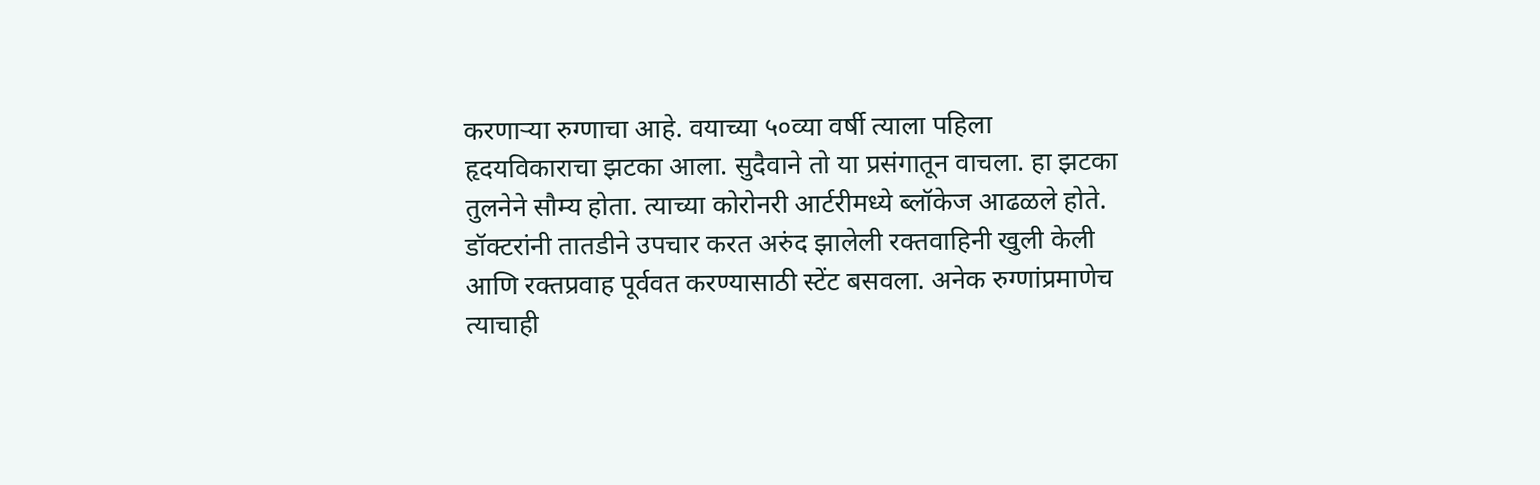करणार्‍या रुग्णाचा आहे. वयाच्या ५०व्या वर्षी त्याला पहिला हृदयविकाराचा झटका आला. सुदैवाने तो या प्रसंगातून वाचला. हा झटका तुलनेने सौम्य होता. त्याच्या कोरोनरी आर्टरीमध्ये ब्लॉकेज आढळले होते. डॉक्टरांनी तातडीने उपचार करत अरुंद झालेली रक्तवाहिनी खुली केली आणि रक्तप्रवाह पूर्ववत करण्यासाठी स्टेंट बसवला. अनेक रुग्णांप्रमाणेच त्याचाही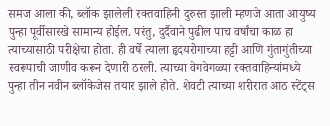समज आला की, ब्लॉक झालेली रक्तवाहिनी दुरुस्त झाली म्हणजे आता आयुष्य पुन्हा पूर्वीसारखे सामान्य होईल. परंतु, दुर्दैवाने पुढील पाच वर्षांचा काळ हा त्याच्यासाठी परीक्षेचा होता. ही वर्षे त्याला हृदयरोगाच्या हट्टी आणि गुंतागुंतीच्या स्वरूपाची जाणीव करून देणारी ठरली. त्याच्या वेगवेगळ्या रक्तवाहिन्यांमध्ये पुन्हा तीन नवीन ब्लॉकेजेस तयार झाले होते. शेवटी त्याच्या शरीरात आठ स्टेंट्स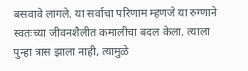बसवावे लागले. या सर्वाचा परिणाम म्हणजे या रुग्णाने स्वतःच्या जीवनशैलीत कमालीचा बदल केला. त्याला पुन्हा त्रास झाला नाही, त्यामुळे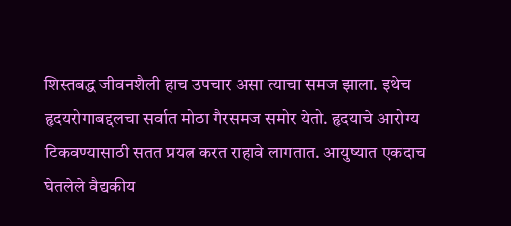शिस्तबद्ध जीवनशैली हाच उपचार असा त्याचा समज झाला. इथेच हृदयरोगाबद्दलचा सर्वात मोठा गैरसमज समोर येतो. हृदयाचे आरोग्य टिकवण्यासाठी सतत प्रयत्न करत राहावे लागतात. आयुष्यात एकदाच घेतलेले वैद्यकीय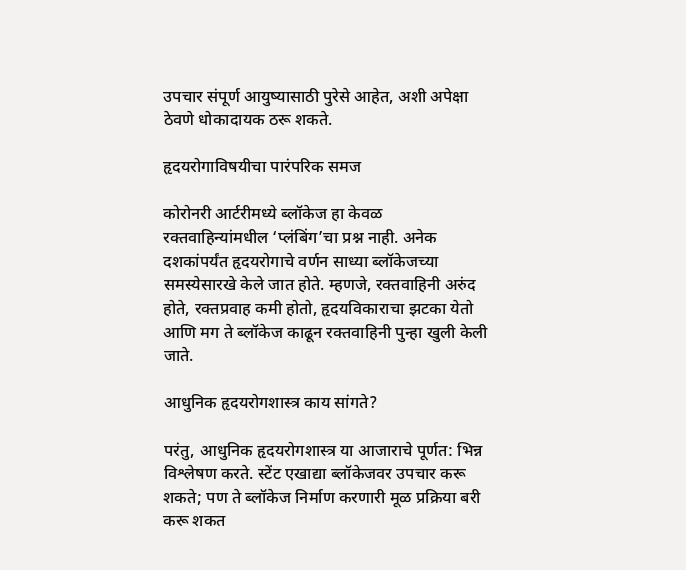उपचार संपूर्ण आयुष्यासाठी पुरेसे आहेत, अशी अपेक्षा ठेवणे धोकादायक ठरू शकते.

हृदयरोगाविषयीचा पारंपरिक समज

कोरोनरी आर्टरीमध्ये ब्लॉकेज हा केवळ रक्तवाहिन्यांमधील ‘प्लंबिंग’चा प्रश्न नाही. अनेक दशकांपर्यंत हृदयरोगाचे वर्णन साध्या ब्लॉकेजच्या समस्येसारखे केले जात होते. म्हणजे, रक्तवाहिनी अरुंद होते, रक्तप्रवाह कमी होतो, हृदयविकाराचा झटका येतो आणि मग ते ब्लॉकेज काढून रक्तवाहिनी पुन्हा खुली केली जाते.

आधुनिक हृदयरोगशास्त्र काय सांगते?

परंतु, आधुनिक हृदयरोगशास्त्र या आजाराचे पूर्णत: भिन्न विश्लेषण करते. स्टेंट एखाद्या ब्लॉकेजवर उपचार करू शकते; पण ते ब्लॉकेज निर्माण करणारी मूळ प्रक्रिया बरी करू शकत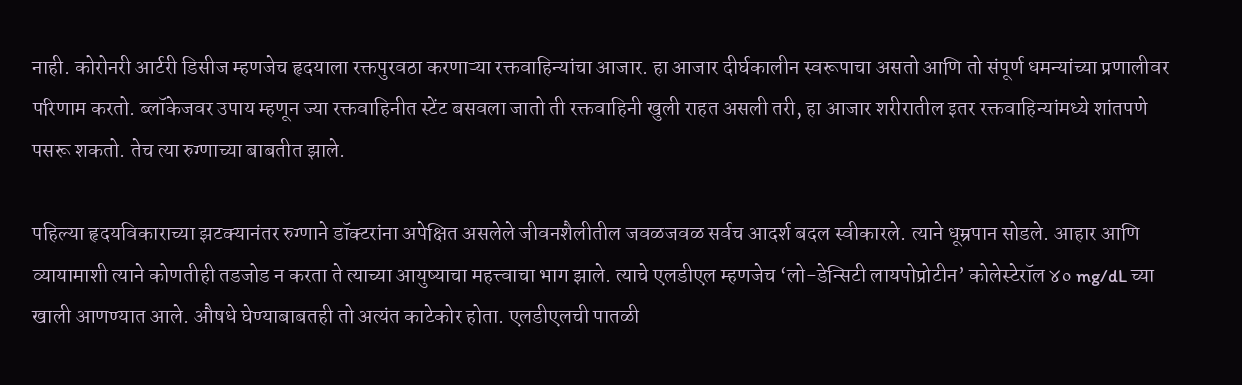नाही. कोरोनरी आर्टरी डिसीज म्हणजेच हृदयाला रक्तपुरवठा करणाऱ्या रक्तवाहिन्यांचा आजार. हा आजार दीर्घकालीन स्वरूपाचा असतो आणि तो संपूर्ण धमन्यांच्या प्रणालीवर परिणाम करतो. ब्लॉकेजवर उपाय म्हणून ज्या रक्तवाहिनीत स्टेंट बसवला जातो ती रक्तवाहिनी खुली राहत असली तरी, हा आजार शरीरातील इतर रक्तवाहिन्यांमध्ये शांतपणे पसरू शकतो. तेच त्या रुग्णाच्या बाबतीत झाले.

पहिल्या हृदयविकाराच्या झटक्यानंतर रुग्णाने डॉक्टरांना अपेक्षित असलेले जीवनशैलीतील जवळजवळ सर्वच आदर्श बदल स्वीकारले. त्याने धूम्रपान सोडले. आहार आणि व्यायामाशी त्याने कोणतीही तडजोड न करता ते त्याच्या आयुष्याचा महत्त्वाचा भाग झाले. त्याचे एलडीएल म्हणजेच ‘लो-डेन्सिटी लायपोप्रोटीन’ कोलेस्टेरॉल ४० mg/dL च्या खाली आणण्यात आले. औषधे घेण्याबाबतही तो अत्यंत काटेकोर होता. एलडीएलची पातळी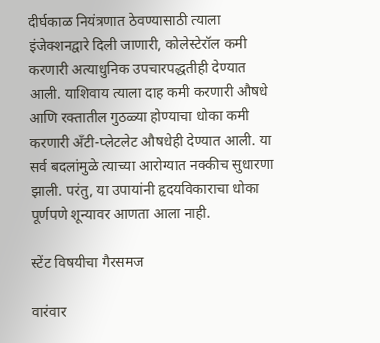दीर्घकाळ नियंत्रणात ठेवण्यासाठी त्याला इंजेक्शनद्वारे दिली जाणारी, कोलेस्टेरॉल कमी करणारी अत्याधुनिक उपचारपद्धतीही देण्यात आली. याशिवाय त्याला दाह कमी करणारी औषधे आणि रक्तातील गुठळ्या होण्याचा धोका कमी करणारी अँटी-प्लेटलेट औषधेही देण्यात आली. या सर्व बदलांमुळे त्याच्या आरोग्यात नक्कीच सुधारणा झाली. परंतु, या उपायांनी हृदयविकाराचा धोका पूर्णपणे शून्यावर आणता आला नाही.

स्टेंट विषयीचा गैरसमज

वारंवार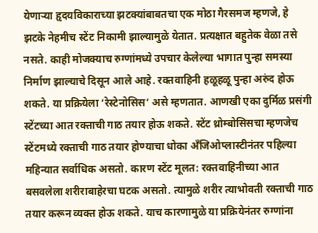येणाऱ्या हृदयविकाराच्या झटक्यांबाबतचा एक मोठा गैरसमज म्हणजे, हे झटके नेहमीच स्टेंट निकामी झाल्यामुळे येतात. प्रत्यक्षात बहुतेक वेळा तसे नसते. काही मोजक्याच रुग्णांमध्ये उपचार केलेल्या भागात पुन्हा समस्या निर्माण झाल्याचे दिसून आले आहे. रक्तवाहिनी हळूहळू पुन्हा अरुंद होऊ शकते. या प्रक्रियेला ‘रेस्टेनोसिस’ असे म्हणतात. आणखी एका दुर्मिळ प्रसंगी स्टेंटच्या आत रक्ताची गाठ तयार होऊ शकते. स्टेंट थ्रोम्बोसिसचा म्हणजेच स्टेंटमध्ये रक्ताची गाठ तयार होण्याचा धोका अँजिओप्लास्टीनंतर पहिल्या महिन्यात सर्वाधिक असतो. कारण स्टेंट मूलत: रक्तवाहिनीच्या आत बसवलेला शरीराबाहेरचा घटक असतो. त्यामुळे शरीर त्याभोवती रक्ताची गाठ तयार करून व्यक्त होऊ शकते. याच कारणामुळे या प्रक्रियेनंतर रुग्णांना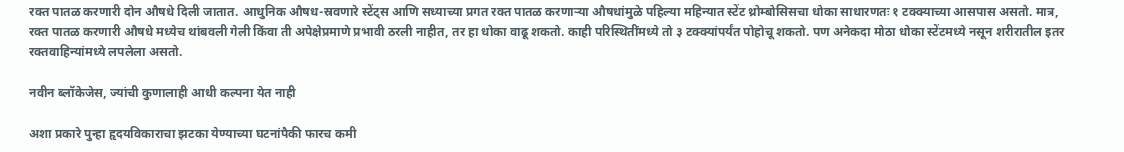रक्त पातळ करणारी दोन औषधे दिली जातात. आधुनिक औषध-स्रवणारे स्टेंट्स आणि सध्याच्या प्रगत रक्त पातळ करणाऱ्या औषधांमुळे पहिल्या महिन्यात स्टेंट थ्रोम्बोसिसचा धोका साधारणतः १ टक्क्याच्या आसपास असतो. मात्र, रक्त पातळ करणारी औषधे मध्येच थांबवली गेली किंवा ती अपेक्षेप्रमाणे प्रभावी ठरली नाहीत, तर हा धोका वाढू शकतो. काही परिस्थितींमध्ये तो ३ टक्क्यांपर्यंत पोहोचू शकतो. पण अनेकदा मोठा धोका स्टेंटमध्ये नसून शरीरातील इतर रक्तवाहिन्यांमध्ये लपलेला असतो.

नवीन ब्लॉकेजेस, ज्यांची कुणालाही आधी कल्पना येत नाही

अशा प्रकारे पुन्हा हृदयविकाराचा झटका येण्याच्या घटनांपैकी फारच कमी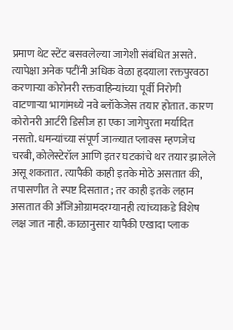प्रमाण थेट स्टेंट बसवलेल्या जागेशी संबंधित असते. त्यापेक्षा अनेक पटींनी अधिक वेळा हृदयाला रक्तपुरवठा करणाऱ्या कोरोनरी रक्तवाहिन्यांच्या पूर्वी निरोगी वाटणाऱ्या भागांमध्ये नवे ब्लॉकेजेस तयार होतात. कारण कोरोनरी आर्टरी डिसीज हा एका जागेपुरता मर्यादित नसतो. धमन्यांच्या संपूर्ण जाळ्यात प्लाक्स म्हणजेच चरबी, कोलेस्टेरॉल आणि इतर घटकांचे थर तयार झालेले असू शकतात. त्यापैकी काही इतके मोठे असतात की, तपासणीत ते स्पष्ट दिसतात; तर काही इतके लहान असतात की अँजिओग्रामदरम्यानही त्यांच्याकडे विशेष लक्ष जात नाही. काळानुसार यापैकी एखादा प्लाक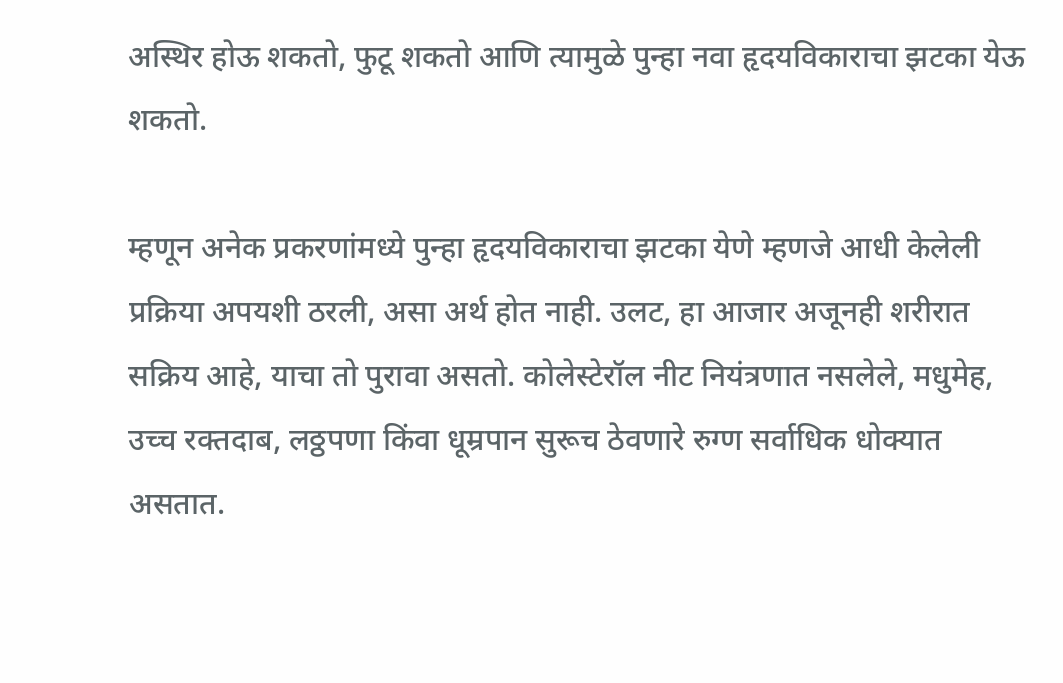अस्थिर होऊ शकतो, फुटू शकतो आणि त्यामुळे पुन्हा नवा हृदयविकाराचा झटका येऊ शकतो.

म्हणून अनेक प्रकरणांमध्ये पुन्हा हृदयविकाराचा झटका येणे म्हणजे आधी केलेली प्रक्रिया अपयशी ठरली, असा अर्थ होत नाही. उलट, हा आजार अजूनही शरीरात सक्रिय आहे, याचा तो पुरावा असतो. कोलेस्टेरॉल नीट नियंत्रणात नसलेले, मधुमेह, उच्च रक्तदाब, लठ्ठपणा किंवा धूम्रपान सुरूच ठेवणारे रुग्ण सर्वाधिक धोक्यात असतात.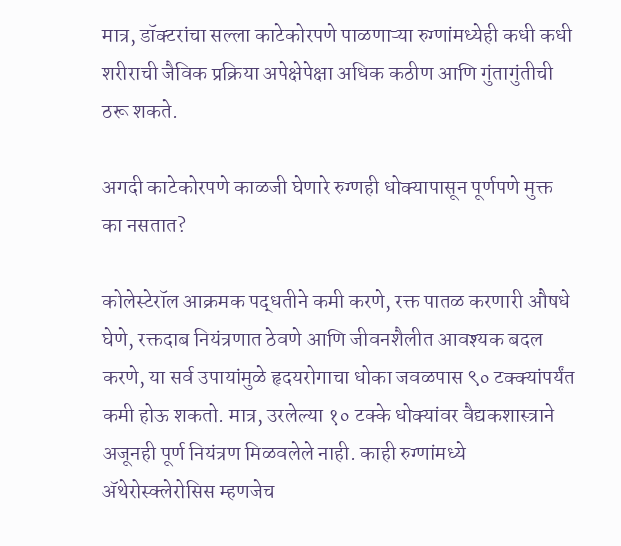मात्र, डॉक्टरांचा सल्ला काटेकोरपणे पाळणाऱ्या रुग्णांमध्येही कधी कधी शरीराची जैविक प्रक्रिया अपेक्षेपेक्षा अधिक कठीण आणि गुंतागुंतीची ठरू शकते.

अगदी काटेकोरपणे काळजी घेणारे रुग्णही धोक्यापासून पूर्णपणे मुक्त का नसतात?

कोलेस्टेरॉल आक्रमक पद्धतीने कमी करणे, रक्त पातळ करणारी औषधे घेणे, रक्तदाब नियंत्रणात ठेवणे आणि जीवनशैलीत आवश्यक बदल करणे, या सर्व उपायांमुळे हृदयरोगाचा धोका जवळपास ९० टक्क्यांपर्यंत कमी होऊ शकतो. मात्र, उरलेल्या १० टक्के धोक्यांवर वैद्यकशास्त्राने अजूनही पूर्ण नियंत्रण मिळवलेले नाही. काही रुग्णांमध्ये अ‍ॅथेरोस्क्लेरोसिस म्हणजेच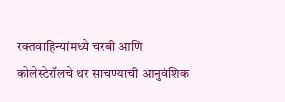रक्तवाहिन्यांमध्ये चरबी आणि कोलेस्टेरॉलचे थर साचण्याची आनुवंशिक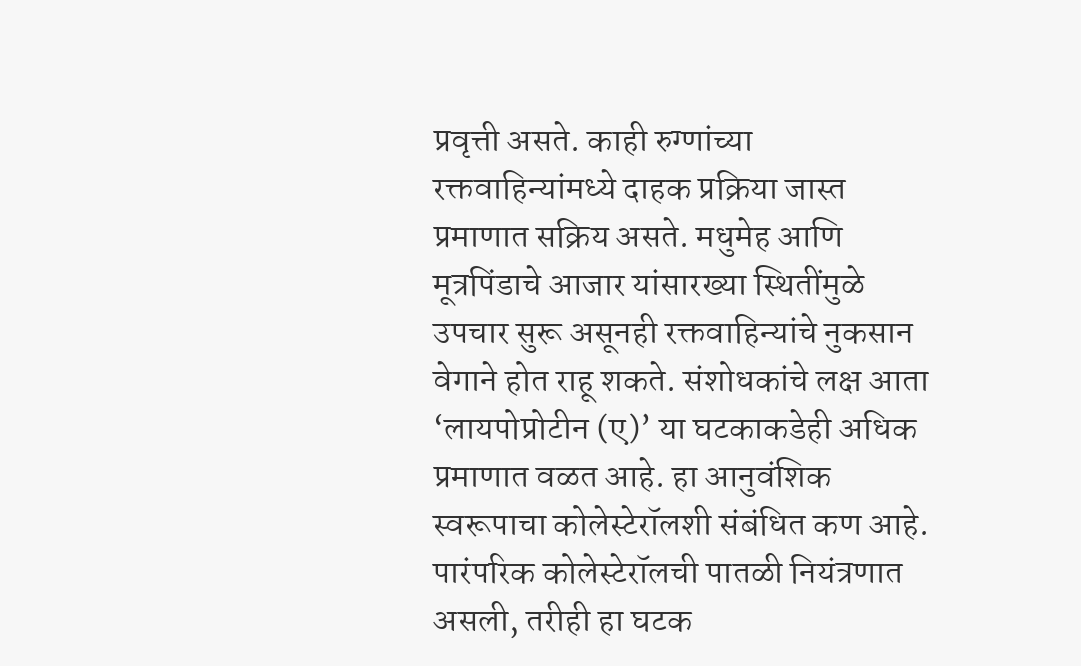प्रवृत्ती असते. काही रुग्णांच्या रक्तवाहिन्यांमध्ये दाहक प्रक्रिया जास्त प्रमाणात सक्रिय असते. मधुमेह आणि मूत्रपिंडाचे आजार यांसारख्या स्थितींमुळे उपचार सुरू असूनही रक्तवाहिन्यांचे नुकसान वेगाने होत राहू शकते. संशोधकांचे लक्ष आता ‘लायपोप्रोटीन (ए)’ या घटकाकडेही अधिक प्रमाणात वळत आहे. हा आनुवंशिक स्वरूपाचा कोलेस्टेरॉलशी संबंधित कण आहे. पारंपरिक कोलेस्टेरॉलची पातळी नियंत्रणात असली, तरीही हा घटक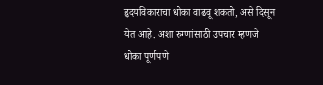हृदयविकाराचा धोका वाढवू शकतो, असे दिसून येत आहे. अशा रुग्णांसाठी उपचार म्हणजे धोका पूर्णपणे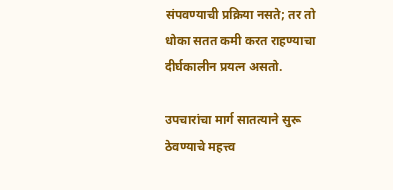संपवण्याची प्रक्रिया नसते; तर तो धोका सतत कमी करत राहण्याचा दीर्घकालीन प्रयत्न असतो.

उपचारांचा मार्ग सातत्याने सुरू ठेवण्याचे महत्त्व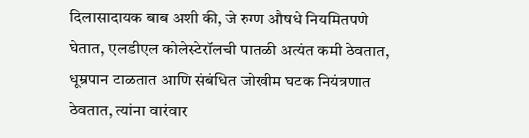दिलासादायक बाब अशी की, जे रुग्ण औषधे नियमितपणे घेतात, एलडीएल कोलेस्टेरॉलची पातळी अत्यंत कमी ठेवतात, धूम्रपान टाळतात आणि संबंधित जोखीम घटक नियंत्रणात ठेवतात, त्यांना वारंवार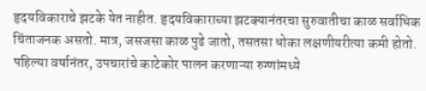हृदयविकाराचे झटके येत नाहीत. हृदयविकाराच्या झटक्यानंतरचा सुरुवातीचा काळ सर्वाधिक चिंताजनक असतो. मात्र, जसजसा काळ पुढे जातो, तसतसा धोका लक्षणीयरीत्या कमी होतो. पहिल्या वर्षानंतर, उपचारांचे काटेकोर पालन करणाऱ्या रुग्णांमध्ये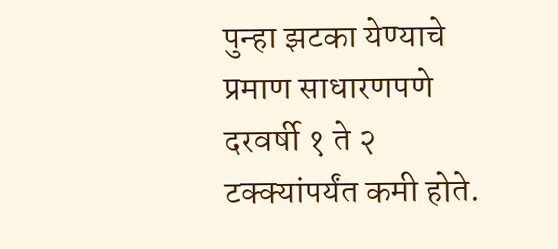पुन्हा झटका येण्याचे प्रमाण साधारणपणे दरवर्षी १ ते २ टक्क्यांपर्यंत कमी होते.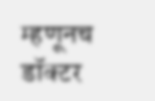म्हणूनच डॉक्टर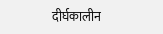दीर्घकालीन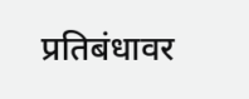प्रतिबंधावर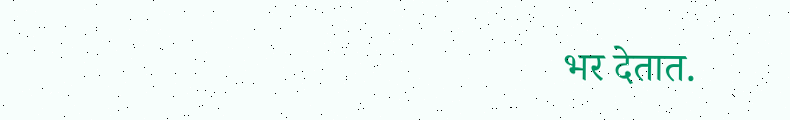भर देतात.